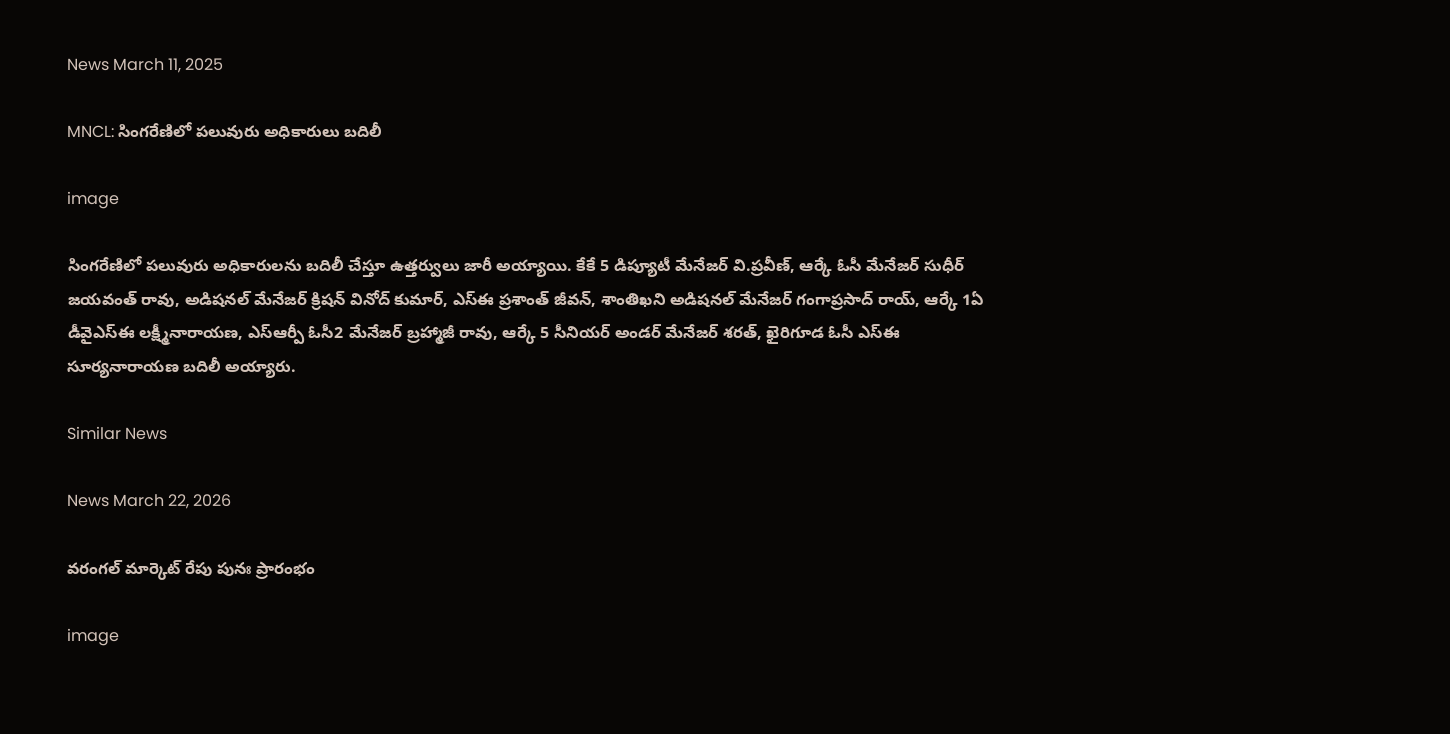News March 11, 2025

MNCL: సింగరేణిలో పలువురు అధికారులు బదిలీ

image

సింగరేణిలో పలువురు అధికారులను బదిలీ చేస్తూ ఉత్తర్వులు జారీ అయ్యాయి. కేకే 5 డిప్యూటీ మేనేజర్ వి.ప్రవీణ్, ఆర్కే ఓసీ మేనేజర్ సుధీర్ జయవంత్ రావు, అడిషనల్ మేనేజర్ క్రిషన్ వినోద్ కుమార్, ఎస్ఈ ప్రశాంత్ జీవన్, శాంతిఖని అడిషనల్ మేనేజర్ గంగాప్రసాద్ రాయ్, ఆర్కే 1ఏ డీవైఎస్ఈ లక్ష్మీనారాయణ, ఎస్ఆర్పీ ఓసీ2 మేనేజర్ బ్రహ్మాజీ రావు, ఆర్కే 5 సీనియర్ అండర్ మేనేజర్ శరత్, ఖైరిగూడ ఓసీ ఎస్ఈ సూర్యనారాయణ బదిలీ అయ్యారు.

Similar News

News March 22, 2026

వరంగల్ మార్కెట్ రేపు పునః ప్రారంభం

image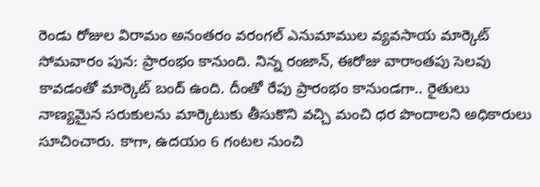రెండు రోజుల విరామం అనంతరం వరంగల్ ఎనుమాముల వ్యవసాయ మార్కెట్ సోమవారం పున: ప్రారంభం కానుంది. నిన్న రంజాన్, ఈరోజు వారాంతపు సెలవు కావడంతో మార్కెట్ బంద్ ఉంది. దీంతో రేపు ప్రారంభం కానుండగా.. రైతులు నాణ్యమైన సరుకులను మార్కెటుకు తీసుకొని వచ్చి మంచి ధర పొందాలని అధికారులు సూచించారు. కాగా, ఉదయం 6 గంటల నుంచి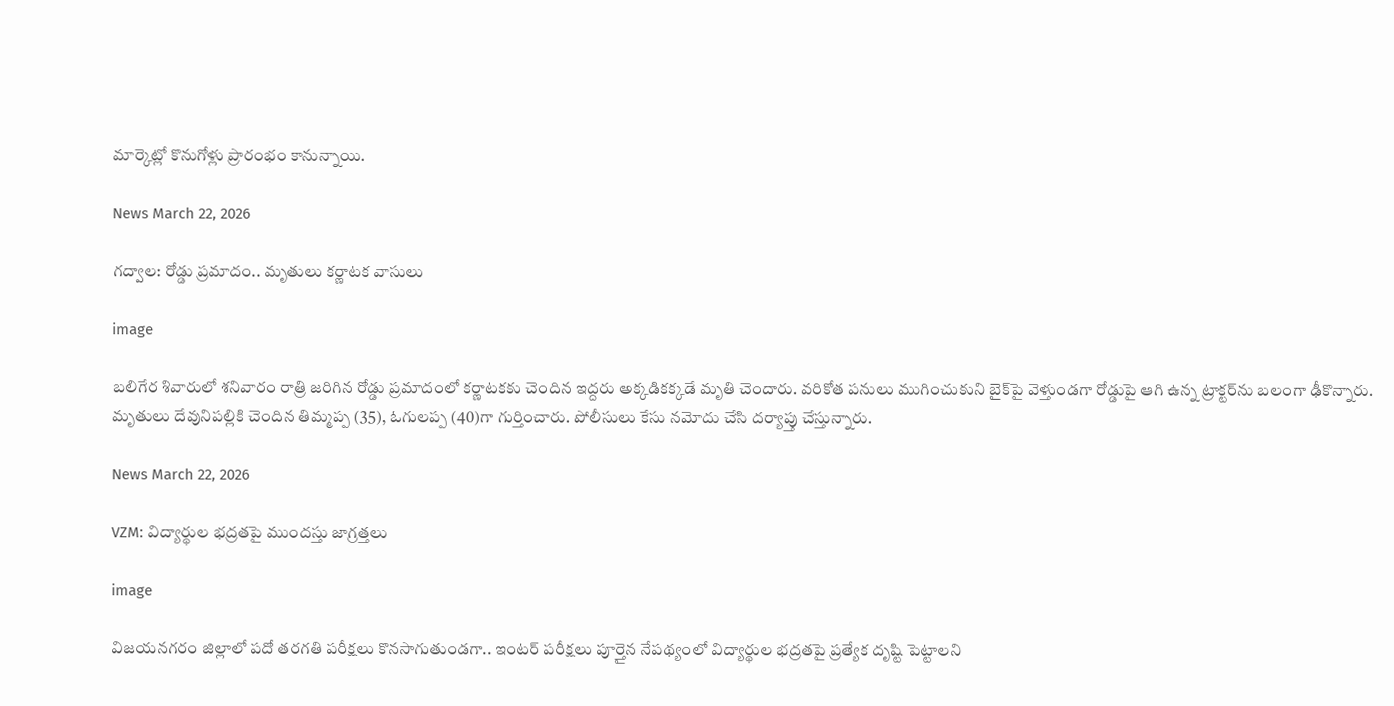మార్కెట్లో కొనుగోళ్లు ప్రారంభం కానున్నాయి.

News March 22, 2026

గద్వాల: రోడ్డు ప్రమాదం.. మృతులు కర్ణాటక వాసులు

image

బలిగేర శివారులో శనివారం రాత్రి జరిగిన రోడ్డు ప్రమాదంలో కర్ణాటకకు చెందిన ఇద్దరు అక్కడికక్కడే మృతి చెందారు. వరికోత పనులు ముగించుకుని బైక్‌పై వెళ్తుండగా రోడ్డుపై ఆగి ఉన్న ట్రాక్టర్‌ను బలంగా ఢీకొన్నారు. మృతులు దేవునిపల్లికి చెందిన తిమ్మప్ప (35), ఓగులప్ప (40)గా గుర్తించారు. పోలీసులు కేసు నమోదు చేసి దర్యాప్తు చేస్తున్నారు.

News March 22, 2026

VZM: విద్యార్థుల భద్రతపై ముందస్తు జాగ్రత్తలు

image

విజయనగరం జిల్లాలో పదో తరగతి పరీక్షలు కొనసాగుతుండగా.. ఇంటర్ పరీక్షలు పూర్తైన నేపథ్యంలో విద్యార్థుల భద్రతపై ప్రత్యేక దృష్టి పెట్టాలని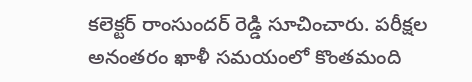కలెక్టర్ రాంసుందర్ రెడ్డి సూచించారు. పరీక్షల అనంతరం ఖాళీ సమయంలో కొంతమంది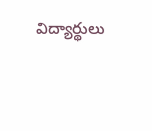విద్యార్థులు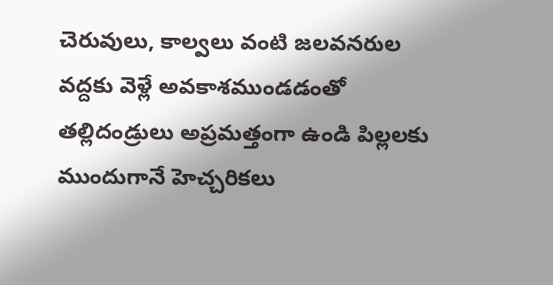చెరువులు, కాల్వలు వంటి జలవనరుల వద్దకు వెళ్లే అవకాశముండడంతో తల్లిదండ్రులు అప్రమత్తంగా ఉండి పిల్లలకు ముందుగానే హెచ్చరికలు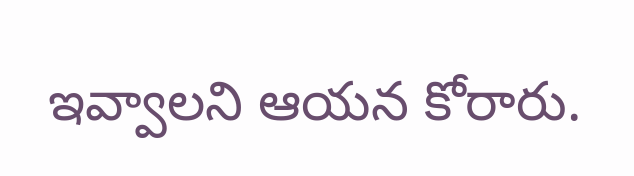ఇవ్వాలని ఆయన కోరారు.